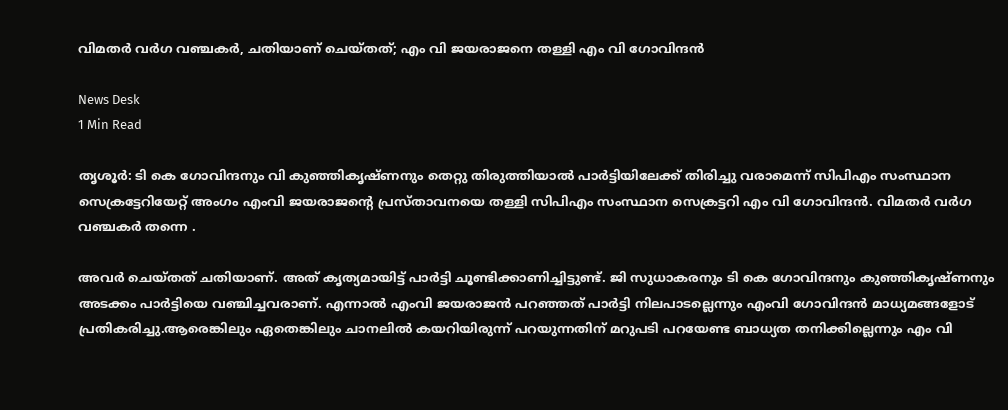വിമതര്‍ വര്‍ഗ വഞ്ചകര്‍, ചതിയാണ് ചെയ്തത്; എം വി ജയരാജനെ തള്ളി എം വി ഗോവിന്ദന്‍

News Desk
1 Min Read

തൃശൂര്‍: ടി കെ ഗോവിന്ദനും വി കുഞ്ഞികൃഷ്ണനും തെറ്റു തിരുത്തിയാല്‍ പാര്‍ട്ടിയിലേക്ക് തിരിച്ചു വരാമെന്ന് സിപിഎം സംസ്ഥാന സെക്രട്ടേറിയേറ്റ് അംഗം എംവി ജയരാജന്റെ പ്രസ്താവനയെ തള്ളി സിപിഎം സംസ്ഥാന സെക്രട്ടറി എം വി ഗോവിന്ദന്‍. വിമതര്‍ വര്‍ഗ വഞ്ചകര്‍ തന്നെ .

അവര്‍ ചെയ്തത് ചതിയാണ്. അത് കൃത്യമായിട്ട് പാര്‍ട്ടി ചൂണ്ടിക്കാണിച്ചിട്ടുണ്ട്. ജി സുധാകരനും ടി കെ ഗോവിന്ദനും കുഞ്ഞികൃഷ്ണനും അടക്കം പാര്‍ട്ടിയെ വഞ്ചിച്ചവരാണ്. എന്നാല്‍ എംവി ജയരാജന്‍ പറഞ്ഞത് പാര്‍ട്ടി നിലപാടല്ലെന്നും എംവി ഗോവിന്ദന്‍ മാധ്യമങ്ങളോട് പ്രതികരിച്ചു.ആരെങ്കിലും ഏതെങ്കിലും ചാനലില്‍ കയറിയിരുന്ന് പറയുന്നതിന് മറുപടി പറയേണ്ട ബാധ്യത തനിക്കില്ലെന്നും എം വി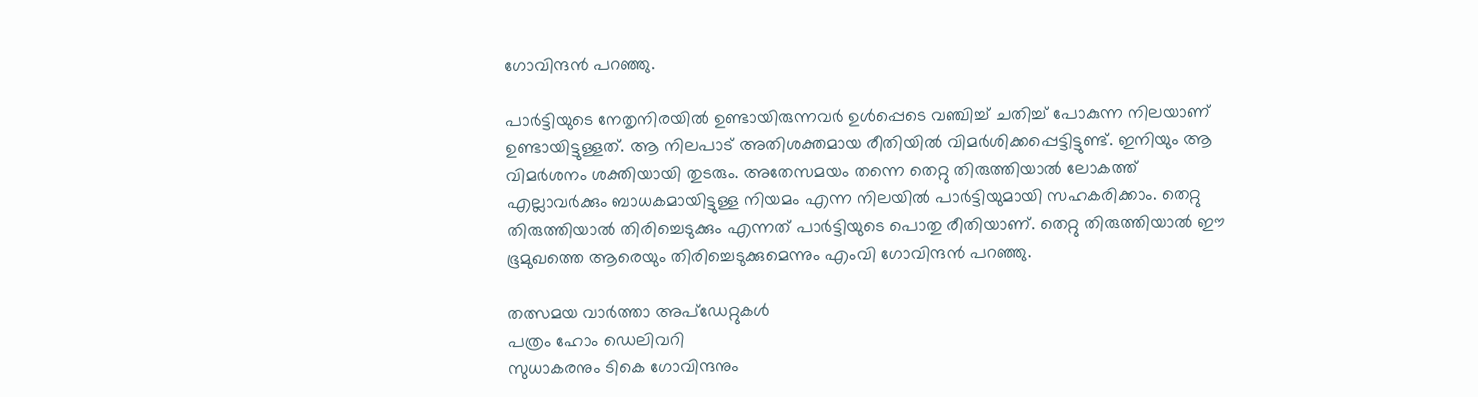ഗോവിന്ദന്‍ പറഞ്ഞു.

പാര്‍ട്ടിയുടെ നേതൃനിരയില്‍ ഉണ്ടായിരുന്നവര്‍ ഉള്‍പ്പെടെ വഞ്ചിച്ച് ചതിച്ച് പോകുന്ന നിലയാണ് ഉണ്ടായിട്ടുള്ളത്. ആ നിലപാട് അതിശക്തമായ രീതിയില്‍ വിമര്‍ശിക്കപ്പെട്ടിട്ടുണ്ട്. ഇനിയും ആ വിമര്‍ശനം ശക്തിയായി തുടരും. അതേസമയം തന്നെ തെറ്റു തിരുത്തിയാല്‍ ലോകത്ത് എല്ലാവര്‍ക്കും ബാധകമായിട്ടുള്ള നിയമം എന്ന നിലയില്‍ പാര്‍ട്ടിയുമായി സഹകരിക്കാം. തെറ്റു തിരുത്തിയാല്‍ തിരിച്ചെടുക്കും എന്നത് പാര്‍ട്ടിയുടെ പൊതു രീതിയാണ്. തെറ്റു തിരുത്തിയാല്‍ ഈ ഭൂമുഖത്തെ ആരെയും തിരിച്ചെടുക്കുമെന്നും എംവി ഗോവിന്ദന്‍ പറഞ്ഞു.

തത്സമയ വാർത്താ അപ്ഡേറ്റുകൾ
പത്രം ഹോം ഡെലിവറി
സുധാകരനും ടികെ ഗോവിന്ദനും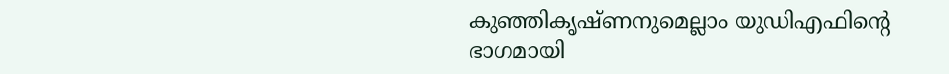കുഞ്ഞികൃഷ്ണനുമെല്ലാം യുഡിഎഫിന്റെ ഭാഗമായി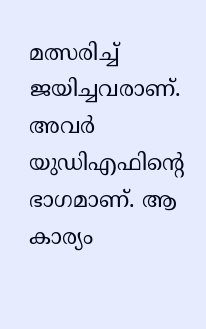മത്സരിച്ച് ജയിച്ചവരാണ്. അവര്‍ യുഡിഎഫിന്റെ ഭാഗമാണ്. ആ കാര്യം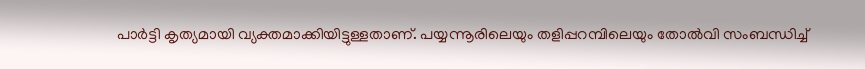പാര്‍ട്ടി കൃത്യമായി വ്യക്തമാക്കിയിട്ടുള്ളതാണ്. പയ്യന്നൂരിലെയും തളിപ്പറമ്പിലെയും തോല്‍വി സംബന്ധിച്ച്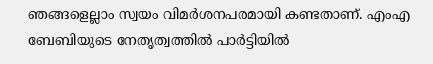ഞങ്ങളെല്ലാം സ്വയം വിമര്‍ശനപരമായി കണ്ടതാണ്. എംഎ ബേബിയുടെ നേതൃത്വത്തില്‍ പാര്‍ട്ടിയില്‍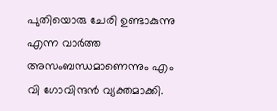പുതിയൊരു ചേരി ഉണ്ടാകുന്നു എന്ന വാര്‍ത്ത അസംബന്ധമാണെന്നും എം വി ഗോവിന്ദന്‍ വ്യക്തമാക്കി.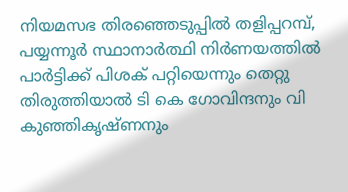നിയമസഭ തിരഞ്ഞെടുപ്പില്‍ തളിപ്പറമ്പ്, പയ്യന്നൂര്‍ സ്ഥാനാര്‍ത്ഥി നിര്‍ണയത്തില്‍ പാര്‍ട്ടിക്ക് പിശക് പറ്റിയെന്നും തെറ്റു തിരുത്തിയാല്‍ ടി കെ ഗോവിന്ദനും വി കുഞ്ഞികൃഷ്ണനും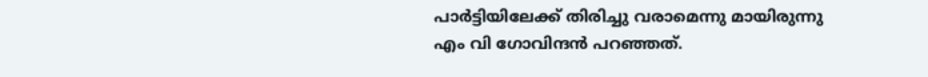പാര്‍ട്ടിയിലേക്ക് തിരിച്ചു വരാമെന്നു മായിരുന്നു എം വി ഗോവിന്ദന്‍ പറഞ്ഞത്.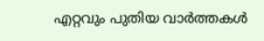എറ്റവും പുതിയ വാർത്തകൾ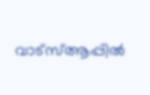വാട്സ്ആപ്പിൽ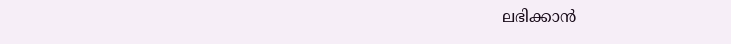ലഭിക്കാൻ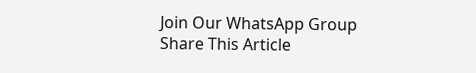Join Our WhatsApp Group
Share This Article